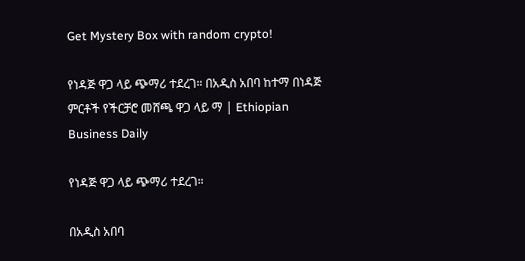Get Mystery Box with random crypto!

የነዳጅ ዋጋ ላይ ጭማሪ ተደረገ። በአዲስ አበባ ከተማ በነዳጅ ምርቶች የችርቻሮ መሸጫ ዋጋ ላይ ማ | Ethiopian Business Daily

የነዳጅ ዋጋ ላይ ጭማሪ ተደረገ።

በአዲስ አበባ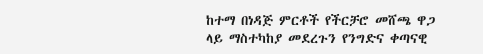ከተማ በነዳጅ ምርቶች የችርቻሮ መሸጫ ዋጋ ላይ ማስተካከያ መደረጉን የንግድና ቀጣናዊ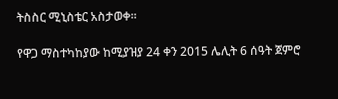ትስስር ሚኒስቴር አስታወቀ፡፡

የዋጋ ማስተካከያው ከሚያዝያ 24 ቀን 2015 ሌሊት 6 ሰዓት ጀምሮ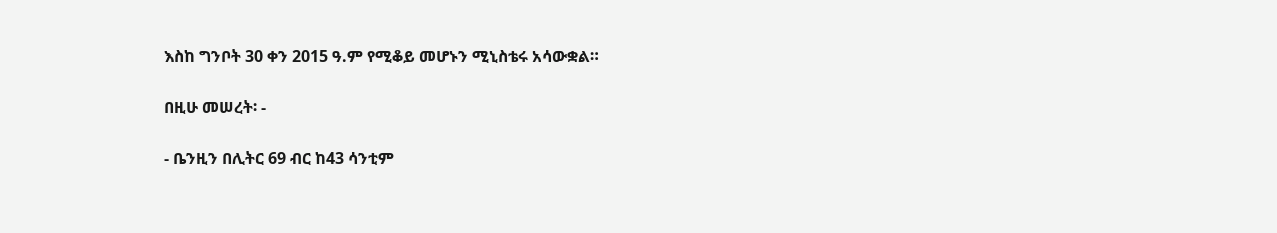እስከ ግንቦት 30 ቀን 2015 ዓ.ም የሚቆይ መሆኑን ሚኒስቴሩ አሳውቋል።

በዚሁ መሠረት፡ -

- ቤንዚን በሊትር 69 ብር ከ43 ሳንቲም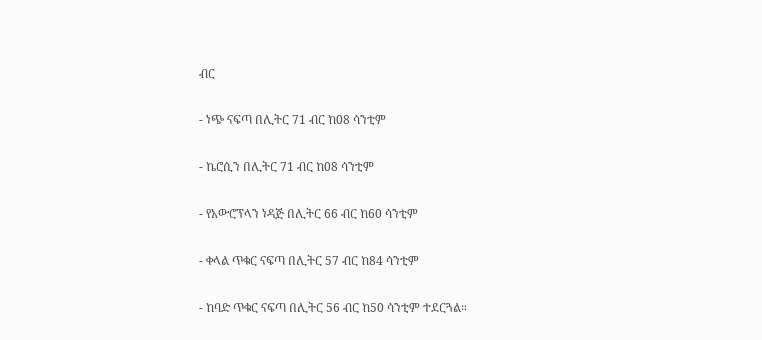ብር

- ነጭ ናፍጣ በሊትር 71 ብር ከ08 ሳንቲም

- ኬሮሲን በሊትር 71 ብር ከ08 ሳንቲም

- የአውሮፕላን ነዳጅ በሊትር 66 ብር ከ60 ሳንቲም

- ቀላል ጥቁር ናፍጣ በሊትር 57 ብር ከ84 ሳንቲም

- ከባድ ጥቁር ናፍጣ በሊትር 56 ብር ከ50 ሳንቲም ተደርጓል።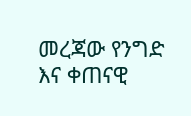መረጃው የንግድ እና ቀጠናዊ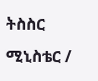ትስስር ሚኒስቴር /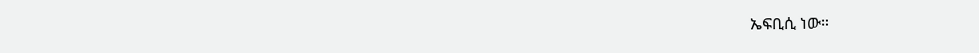ኤፍቢሲ ነው።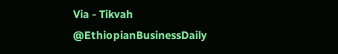Via - Tikvah
@EthiopianBusinessDaily